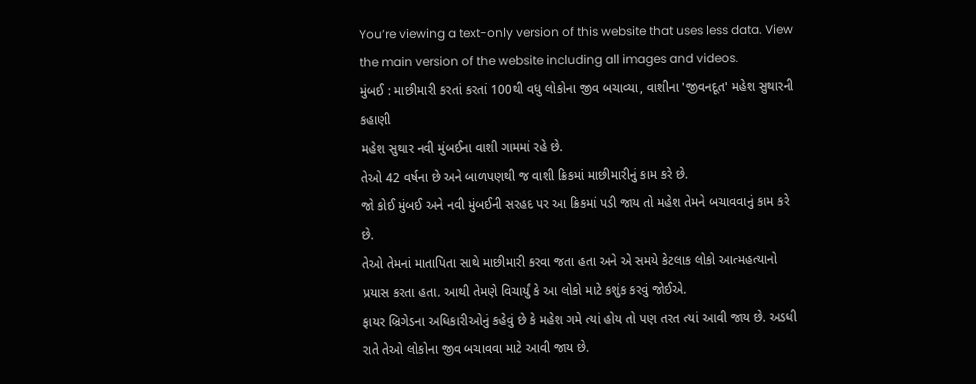You’re viewing a text-only version of this website that uses less data. View the main version of the website including all images and videos.
મુંબઈ : માછીમારી કરતાં કરતાં 100થી વધુ લોકોના જીવ બચાવ્યા, વાશીના 'જીવનદૂત' મહેશ સુથારની કહાણી
મહેશ સુથાર નવી મુંબઈના વાશી ગામમાં રહે છે.
તેઓ 42 વર્ષના છે અને બાળપણથી જ વાશી ક્રિકમાં માછીમારીનું કામ કરે છે.
જો કોઈ મુંબઈ અને નવી મુંબઈની સરહદ પર આ ક્રિકમાં પડી જાય તો મહેશ તેમને બચાવવાનું કામ કરે છે.
તેઓ તેમનાં માતાપિતા સાથે માછીમારી કરવા જતા હતા અને એ સમયે કેટલાક લોકો આત્મહત્યાનો પ્રયાસ કરતા હતા. આથી તેમણે વિચાર્યું કે આ લોકો માટે કશુંક કરવું જોઈએ.
ફાયર બ્રિગેડના અધિકારીઓનું કહેવું છે કે મહેશ ગમે ત્યાં હોય તો પણ તરત ત્યાં આવી જાય છે. અડધી રાતે તેઓ લોકોના જીવ બચાવવા માટે આવી જાય છે.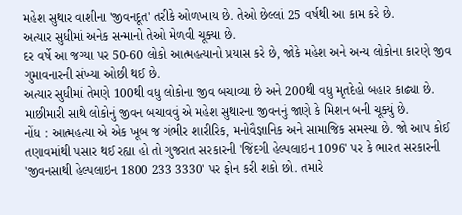મહેશ સુથાર વાશીના 'જીવનદૂત' તરીકે ઓળખાય છે. તેઓ છેલ્લાં 25 વર્ષથી આ કામ કરે છે.
અત્યાર સુધીમાં અનેક સન્માનો તેઓ મેળવી ચૂક્યા છે.
દર વર્ષે આ જગ્યા પર 50-60 લોકો આત્મહત્યાનો પ્રયાસ કરે છે, જોકે મહેશ અને અન્ય લોકોના કારણે જીવ ગુમાવનારની સંખ્યા ઓછી થઈ છે.
અત્યાર સુધીમાં તેમણે 100થી વધુ લોકોના જીવ બચાવ્યા છે અને 200થી વધુ મૃતદેહો બહાર કાઢ્યા છે.
માછીમારી સાથે લોકોનું જીવન બચાવવું એ મહેશ સુથારના જીવનનું જાણે કે મિશન બની ચૂક્યું છે.
નોંધ : આત્મહત્યા એ એક ખૂબ જ ગંભીર શારીરિક, મનોવૈજ્ઞાનિક અને સામાજિક સમસ્યા છે. જો આપ કોઈ તણાવમાંથી પસાર થઈ રહ્યા હો તો ગુજરાત સરકારની 'જિંદગી હેલ્પલાઇન 1096' પર કે ભારત સરકારની 'જીવનસાથી હેલ્પલાઇન 1800 233 3330' પર ફોન કરી શકો છો. તમારે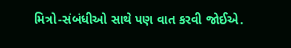મિત્રો-સંબંધીઓ સાથે પણ વાત કરવી જોઈએ.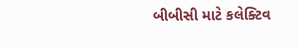બીબીસી માટે કલેક્ટિવ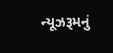ન્યૂઝરૂમનું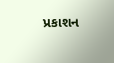પ્રકાશન